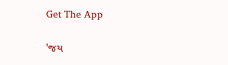Get The App

'જય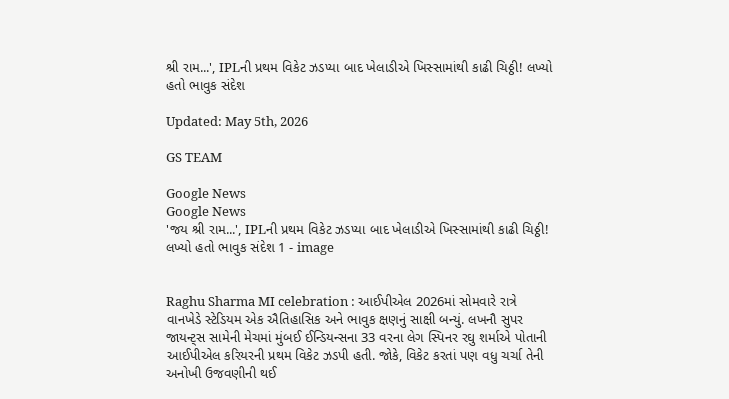શ્રી રામ...', IPLની પ્રથમ વિકેટ ઝડપ્યા બાદ ખેલાડીએ ખિસ્સામાંથી કાઢી ચિઠ્ઠી! લખ્યો હતો ભાવુક સંદેશ

Updated: May 5th, 2026

GS TEAM

Google News
Google News
'જય શ્રી રામ...', IPLની પ્રથમ વિકેટ ઝડપ્યા બાદ ખેલાડીએ ખિસ્સામાંથી કાઢી ચિઠ્ઠી! લખ્યો હતો ભાવુક સંદેશ 1 - image


Raghu Sharma MI celebration : આઈપીએલ 2026માં સોમવારે રાત્રે વાનખેડે સ્ટેડિયમ એક ઐતિહાસિક અને ભાવુક ક્ષણનું સાક્ષી બન્યું. લખનૌ સુપર જાયન્ટ્સ સામેની મેચમાં મુંબઈ ઈન્ડિયન્સના 33 વરના લેગ સ્પિનર રઘુ શર્માએ પોતાની આઈપીએલ કરિયરની પ્રથમ વિકેટ ઝડપી હતી. જોકે, વિકેટ કરતાં પણ વધુ ચર્ચા તેની અનોખી ઉજવણીની થઈ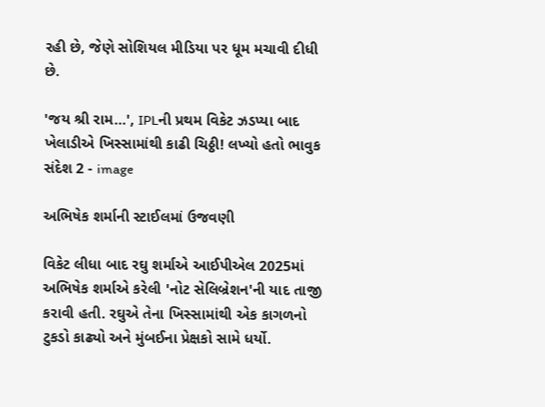રહી છે, જેણે સોશિયલ મીડિયા પર ધૂમ મચાવી દીધી છે.

'જય શ્રી રામ...', IPLની પ્રથમ વિકેટ ઝડપ્યા બાદ ખેલાડીએ ખિસ્સામાંથી કાઢી ચિઠ્ઠી! લખ્યો હતો ભાવુક સંદેશ 2 - image

અભિષેક શર્માની સ્ટાઈલમાં ઉજવણી

વિકેટ લીધા બાદ રઘુ શર્માએ આઈપીએલ 2025માં અભિષેક શર્માએ કરેલી 'નોટ સેલિબ્રેશન'ની યાદ તાજી કરાવી હતી. રઘુએ તેના ખિસ્સામાંથી એક કાગળનો ટુકડો કાઢ્યો અને મુંબઈના પ્રેક્ષકો સામે ધર્યો.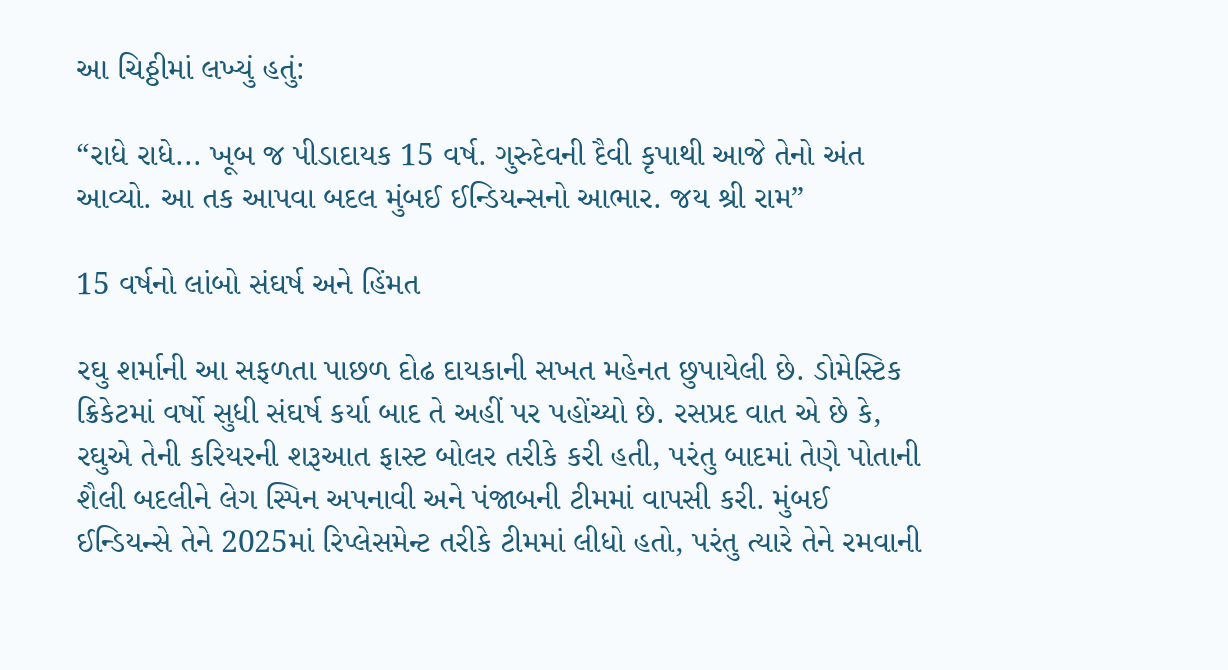આ ચિઠ્ઠીમાં લખ્યું હતું:

“રાધે રાધે... ખૂબ જ પીડાદાયક 15 વર્ષ. ગુરુદેવની દૈવી કૃપાથી આજે તેનો અંત આવ્યો. આ તક આપવા બદલ મુંબઈ ઈન્ડિયન્સનો આભાર. જય શ્રી રામ”

15 વર્ષનો લાંબો સંઘર્ષ અને હિંમત

રઘુ શર્માની આ સફળતા પાછળ દોઢ દાયકાની સખત મહેનત છુપાયેલી છે. ડોમેસ્ટિક ક્રિકેટમાં વર્ષો સુધી સંઘર્ષ કર્યા બાદ તે અહીં પર પહોંચ્યો છે. રસપ્રદ વાત એ છે કે, રઘુએ તેની કરિયરની શરૂઆત ફાસ્ટ બોલર તરીકે કરી હતી, પરંતુ બાદમાં તેણે પોતાની શૈલી બદલીને લેગ સ્પિન અપનાવી અને પંજાબની ટીમમાં વાપસી કરી. મુંબઈ ઈન્ડિયન્સે તેને 2025માં રિપ્લેસમેન્ટ તરીકે ટીમમાં લીધો હતો, પરંતુ ત્યારે તેને રમવાની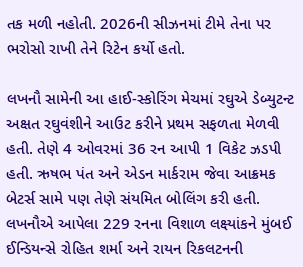તક મળી નહોતી. 2026ની સીઝનમાં ટીમે તેના પર ભરોસો રાખી તેને રિટેન કર્યો હતો.

લખનૌ સામેની આ હાઈ-સ્કોરિંગ મેચમાં રઘુએ ડેબ્યુટન્ટ અક્ષત રઘુવંશીને આઉટ કરીને પ્રથમ સફળતા મેળવી હતી. તેણે 4 ઓવરમાં 36 રન આપી 1 વિકેટ ઝડપી હતી. ઋષભ પંત અને એડન માર્કરામ જેવા આક્રમક બેટર્સ સામે પણ તેણે સંયમિત બોલિંગ કરી હતી. લખનૌએ આપેલા 229 રનના વિશાળ લક્ષ્યાંકને મુંબઈ ઈન્ડિયન્સે રોહિત શર્મા અને રાયન રિકલટનની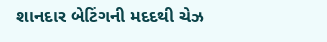શાનદાર બેટિંગની મદદથી ચેઝ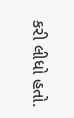કરી લીધો હતો.